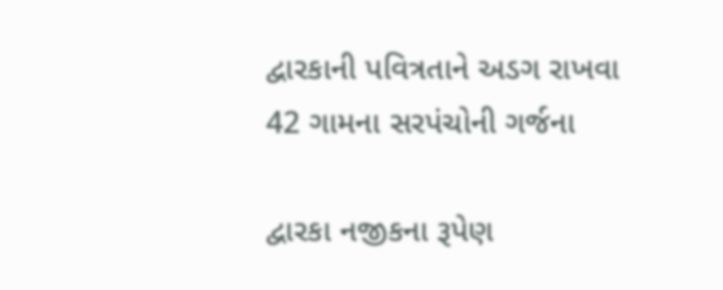દ્વારકાની પવિત્રતાને અડગ રાખવા 42 ગામના સરપંચોની ગર્જના

દ્વારકા નજીકના રૂપેણ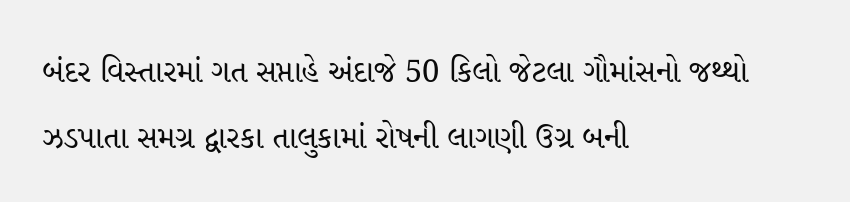બંદર વિસ્તારમાં ગત સપ્તાહે અંદાજે 50 કિલો જેટલા ગૌમાંસનો જથ્થો ઝડપાતા સમગ્ર દ્વારકા તાલુકામાં રોષની લાગણી ઉગ્ર બની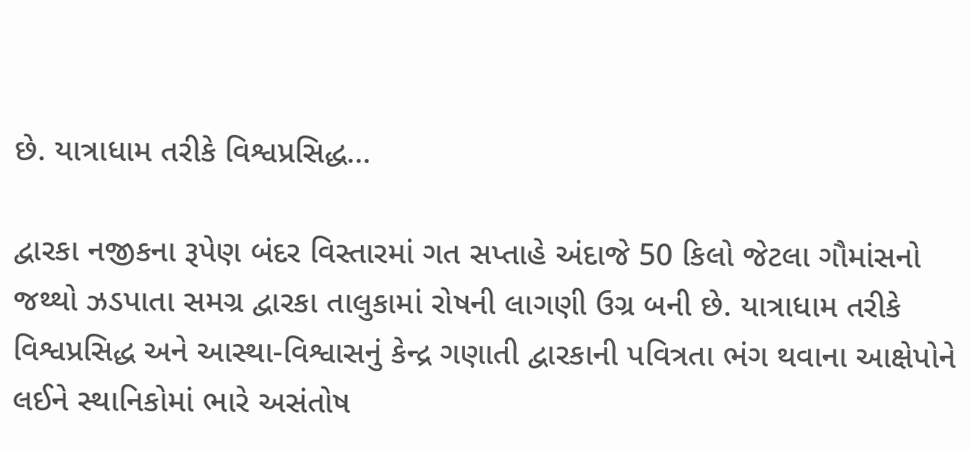છે. યાત્રાધામ તરીકે વિશ્વપ્રસિદ્ધ…

દ્વારકા નજીકના રૂપેણ બંદર વિસ્તારમાં ગત સપ્તાહે અંદાજે 50 કિલો જેટલા ગૌમાંસનો જથ્થો ઝડપાતા સમગ્ર દ્વારકા તાલુકામાં રોષની લાગણી ઉગ્ર બની છે. યાત્રાધામ તરીકે વિશ્વપ્રસિદ્ધ અને આસ્થા-વિશ્વાસનું કેન્દ્ર ગણાતી દ્વારકાની પવિત્રતા ભંગ થવાના આક્ષેપોને લઈને સ્થાનિકોમાં ભારે અસંતોષ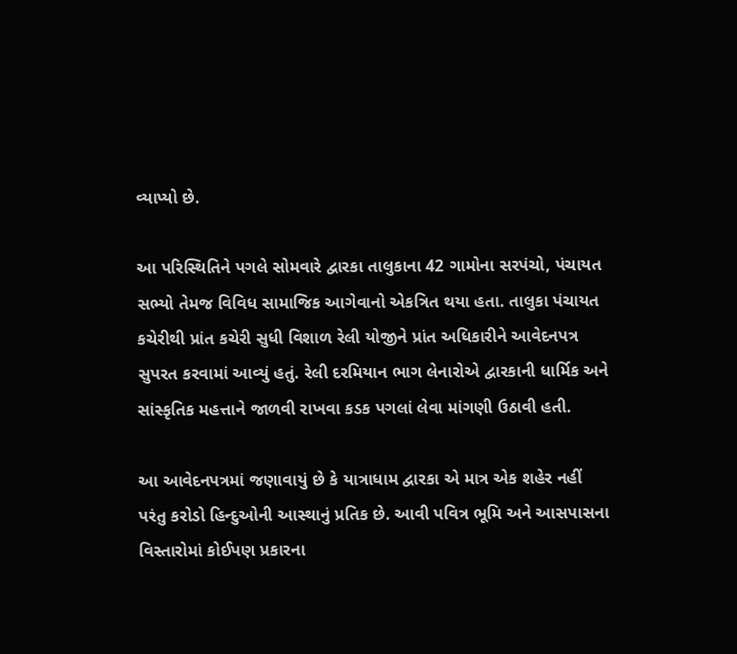વ્યાપ્યો છે.

આ પરિસ્થિતિને પગલે સોમવારે દ્વારકા તાલુકાના 42 ગામોના સરપંચો, પંચાયત સભ્યો તેમજ વિવિધ સામાજિક આગેવાનો એકત્રિત થયા હતા. તાલુકા પંચાયત કચેરીથી પ્રાંત કચેરી સુધી વિશાળ રેલી યોજીને પ્રાંત અધિકારીને આવેદનપત્ર સુપરત કરવામાં આવ્યું હતું. રેલી દરમિયાન ભાગ લેનારોએ દ્વારકાની ધાર્મિક અને સાંસ્કૃતિક મહત્તાને જાળવી રાખવા કડક પગલાં લેવા માંગણી ઉઠાવી હતી.

આ આવેદનપત્રમાં જણાવાયું છે કે યાત્રાધામ દ્વારકા એ માત્ર એક શહેર નહીં પરંતુ કરોડો હિન્દુઓની આસ્થાનું પ્રતિક છે. આવી પવિત્ર ભૂમિ અને આસપાસના વિસ્તારોમાં કોઈપણ પ્રકારના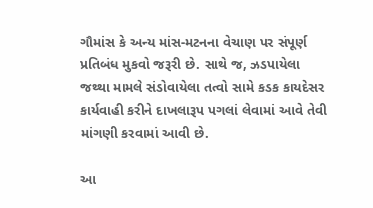ગૌમાંસ કે અન્ય માંસ-મટનના વેચાણ પર સંપૂર્ણ પ્રતિબંધ મુકવો જરૂરી છે. સાથે જ, ઝડપાયેલા જથ્થા મામલે સંડોવાયેલા તત્વો સામે કડક કાયદેસર કાર્યવાહી કરીને દાખલારૂપ પગલાં લેવામાં આવે તેવી માંગણી કરવામાં આવી છે.

આ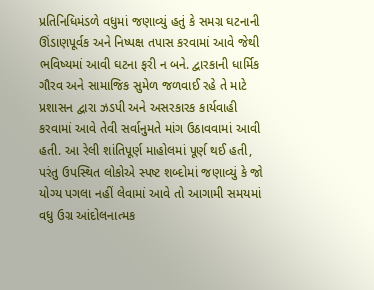પ્રતિનિધિમંડળે વધુમાં જણાવ્યું હતું કે સમગ્ર ઘટનાની ઊંડાણપૂર્વક અને નિષ્પક્ષ તપાસ કરવામાં આવે જેથી ભવિષ્યમાં આવી ઘટના ફરી ન બને. દ્વારકાની ધાર્મિક ગૌરવ અને સામાજિક સુમેળ જળવાઈ રહે તે માટે પ્રશાસન દ્વારા ઝડપી અને અસરકારક કાર્યવાહી કરવામાં આવે તેવી સર્વાનુમતે માંગ ઉઠાવવામાં આવી હતી. આ રેલી શાંતિપૂર્ણ માહોલમાં પૂર્ણ થઈ હતી, પરંતુ ઉપસ્થિત લોકોએ સ્પષ્ટ શબ્દોમાં જણાવ્યું કે જો યોગ્ય પગલા નહીં લેવામાં આવે તો આગામી સમયમાં વધુ ઉગ્ર આંદોલનાત્મક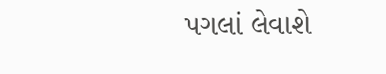પગલાં લેવાશે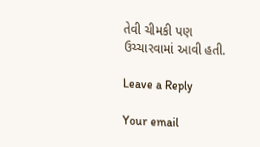તેવી ચીમકી પણ ઉચ્ચારવામાં આવી હતી.

Leave a Reply

Your email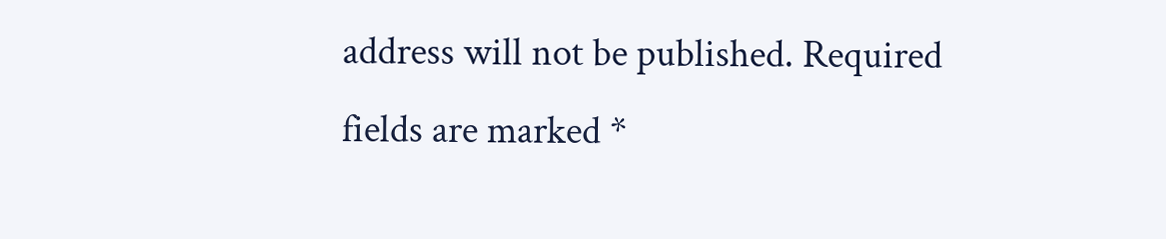address will not be published. Required fields are marked *